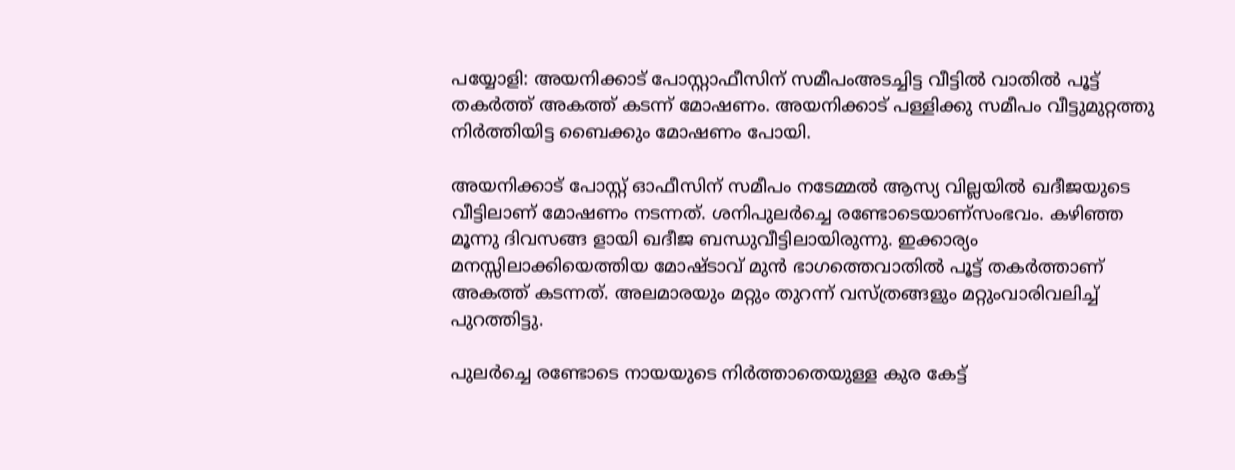പയ്യോളി: അയനിക്കാട് പോസ്റ്റാഫീസിന് സമീപംഅടച്ചിട്ട വീട്ടില്‍ വാതില്‍ പൂട്ട് തകര്‍ത്ത് അകത്ത് കടന്ന് മോഷണം. അയനിക്കാട് പള്ളിക്കു സമീപം വീട്ടുമുറ്റത്തു നിര്‍ത്തിയിട്ട ബൈക്കും മോഷണം പോയി.

അയനിക്കാട് പോസ്റ്റ് ഓഫീസിന് സമീപം നടേമ്മല്‍ ആസ്യ വില്ലയില്‍ ഖദീജയുടെ വീട്ടിലാണ് മോഷണം നടന്നത്. ശനിപുലര്‍ച്ചെ രണ്ടോടെയാണ്‌സംഭവം. കഴിഞ്ഞ മൂന്നു ദിവസങ്ങ ളായി ഖദീജ ബന്ധുവീട്ടിലായിരുന്നു. ഇക്കാര്യം മനസ്സിലാക്കിയെത്തിയ മോഷ്ടാവ് മുന്‍ ഭാഗത്തെവാതില്‍ പൂട്ട് തകര്‍ത്താണ് അകത്ത് കടന്നത്. അലമാരയും മറ്റും തുറന്ന് വസ്ത്രങ്ങളും മറ്റുംവാരിവലിച്ച് പുറത്തിട്ടു.

പുലര്‍ച്ചെ രണ്ടോടെ നായയുടെ നിര്‍ത്താതെയുള്ള കുര കേട്ട്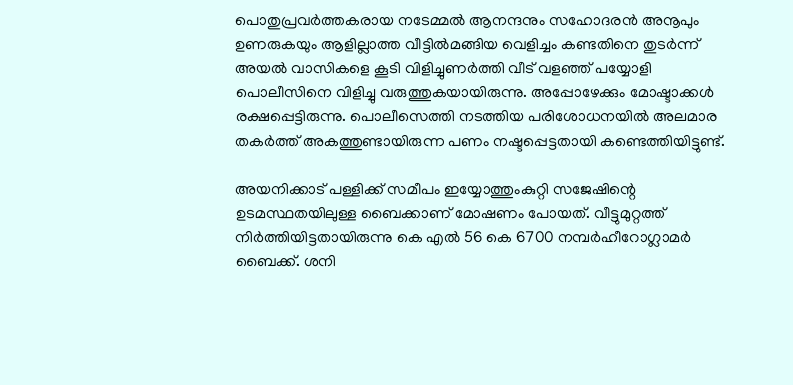പൊതുപ്രവര്‍ത്തകരായ നടേമ്മല്‍ ആനന്ദനും സഹോദരന്‍ അനൂപും ഉണരുകയും ആളില്ലാത്ത വീട്ടില്‍മങ്ങിയ വെളിച്ചം കണ്ടതിനെ തുടര്‍ന്ന് അയല്‍ വാസികളെ കൂടി വിളിച്ചുണര്‍ത്തി വീട് വളഞ്ഞ് പയ്യോളി പൊലീസിനെ വിളിച്ചു വരുത്തുകയായിരുന്നു. അപ്പോഴേക്കും മോഷ്ടാക്കള്‍ രക്ഷപ്പെട്ടിരുന്നു. പൊലീസെത്തി നടത്തിയ പരിശോധനയില്‍ അലമാര തകര്‍ത്ത് അകത്തുണ്ടായിരുന്ന പണം നഷ്ടപ്പെട്ടതായി കണ്ടെത്തിയിട്ടുണ്ട്.

അയനിക്കാട് പള്ളിക്ക് സമീപം ഇയ്യോത്തുംകുറ്റി സജേഷിന്റെ ഉടമസ്ഥതയിലുള്ള ബൈക്കാണ് മോഷണം പോയത്. വീട്ടുമുറ്റത്ത് നിര്‍ത്തിയിട്ടതായിരുന്നു കെ എല്‍ 56 കെ 6700 നമ്പര്‍ഹീറോഗ്ലാമര്‍ ബൈക്ക്. ശനി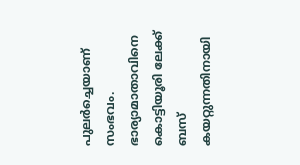പുലര്‍ച്ചെയാണ് സംഭവം. ഭാര്യാമാതാവിനെ കൊട്ടിയൂരി ലേക്ക് ബസ് കയറ്റുന്നതിനായി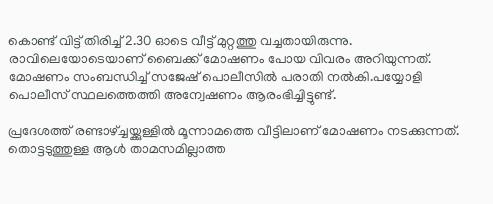കൊണ്ട് വിട്ട് തിരിച്ച് 2.30 ഓടെ വീട്ട് മുറ്റത്തു വച്ചതായിരുന്നു. രാവിലെയോടെയാണ് ബൈക്ക് മോഷണം പോയ വിവരം അറിയുന്നത്. മോഷണം സംബന്ധിച്ച് സജേഷ് പൊലീസില്‍ പരാതി നല്‍കി.പയ്യോളി പൊലീസ് സ്ഥലത്തെത്തി അന്വേഷണം ആരംഭിച്ചിട്ടുണ്ട്.

പ്രദേശത്ത് രണ്ടാഴ്ച്ചയ്ക്കുള്ളില്‍ മൂന്നാമത്തെ വീട്ടിലാണ് മോഷണം നടക്കുന്നത്. തൊട്ടടുത്തുള്ള ആള്‍ താമസമില്ലാത്ത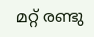മറ്റ് രണ്ടു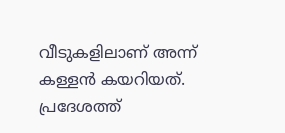വീടുകളിലാണ് അന്ന് കള്ളന്‍ കയറിയത്. പ്രദേശത്ത്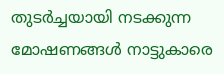തുടര്‍ച്ചയായി നടക്കുന്ന മോഷണങ്ങള്‍ നാട്ടുകാരെ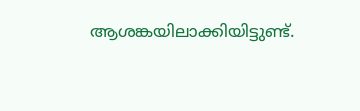ആശങ്കയിലാക്കിയിട്ടുണ്ട്.